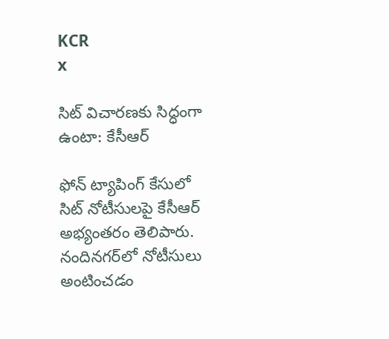KCR
x

సిట్ విచారణకు సిద్ధంగా ఉంటా: కేసీఆర్

ఫోన్ ట్యాపింగ్ కేసులో సిట్ నోటీసులపై కేసీఆర్ అభ్యంతరం తెలిపారు. నందినగర్‌లో నోటీసులు అంటించడం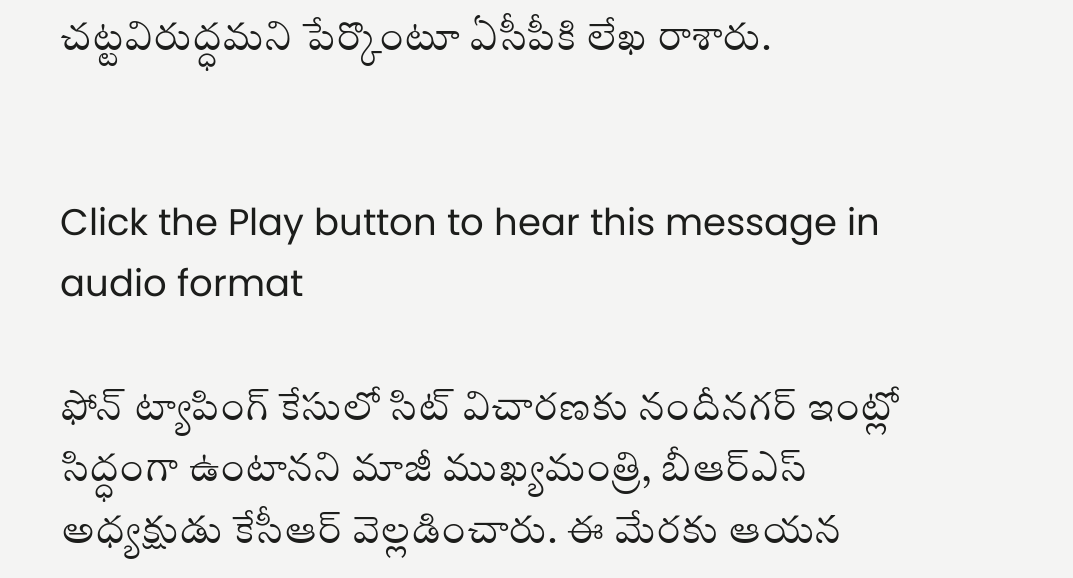చట్టవిరుద్ధమని పేర్కొంటూ ఏసీపీకి లేఖ రాశారు.


Click the Play button to hear this message in audio format

ఫోన్ ట్యాపింగ్ కేసులో సిట్ విచారణకు నందీనగర్ ఇంట్లో సిద్ధంగా ఉంటానని మాజీ ముఖ్యమంత్రి, బీఆర్ఎస్ అధ్యక్షుడు కేసీఆర్ వెల్లడించారు. ఈ మేరకు ఆయన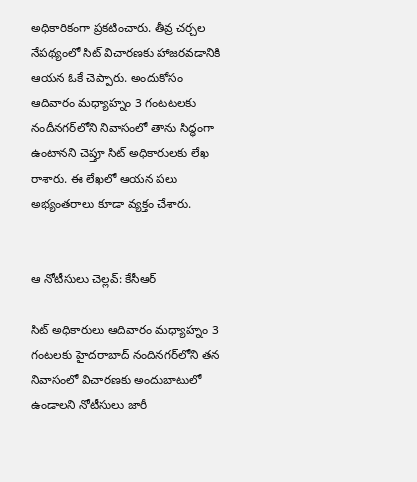అధికారికంగా ప్రకటించారు. తీవ్ర చర్చల నేపథ్యంలో సిట్ విచారణకు హాజరవడానికి ఆయన ఓకే చెప్పారు. అందుకోసం ఆదివారం మధ్యాహ్నం 3 గంటటలకు నందీనగర్‌లోని నివాసంలో తాను సిద్ధంగా ఉంటానని చెప్తూ సిట్ అధికారులకు లేఖ రాశారు. ఈ లేఖలో ఆయన పలు అభ్యంతరాలు కూడా వ్యక్తం చేశారు.


ఆ నోటీసులు చెల్లవ్: కేసీఆర్

సిట్ అధికారులు ఆదివారం మధ్యాహ్నం 3 గంటలకు హైదరాబాద్ నందినగర్‌లోని తన నివాసంలో విచారణకు అందుబాటులో ఉండాలని నోటీసులు జారీ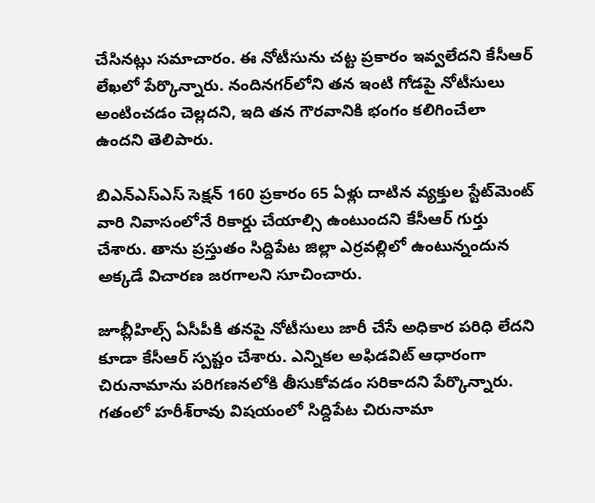చేసినట్లు సమాచారం. ఈ నోటీసును చట్ట ప్రకారం ఇవ్వలేదని కేసీఆర్ లేఖలో పేర్కొన్నారు. నందినగర్‌లోని తన ఇంటి గోడపై నోటీసులు అంటించడం చెల్లదని, ఇది తన గౌరవానికి భంగం కలిగించేలా ఉందని తెలిపారు.

బిఎన్ఎస్ఎస్ సెక్షన్ 160 ప్రకారం 65 ఏళ్లు దాటిన వ్యక్తుల స్టేట్‌మెంట్ వారి నివాసంలోనే రికార్డు చేయాల్సి ఉంటుందని కేసీఆర్ గుర్తు చేశారు. తాను ప్రస్తుతం సిద్దిపేట జిల్లా ఎర్రవల్లిలో ఉంటున్నందున అక్కడే విచారణ జరగాలని సూచించారు.

జూబ్లీహిల్స్ ఏసీపీకి తనపై నోటీసులు జారీ చేసే అధికార పరిధి లేదని కూడా కేసీఆర్ స్పష్టం చేశారు. ఎన్నికల అఫిడవిట్ ఆధారంగా చిరునామాను పరిగణనలోకి తీసుకోవడం సరికాదని పేర్కొన్నారు. గతంలో హరీశ్‌రావు విషయంలో సిద్దిపేట చిరునామా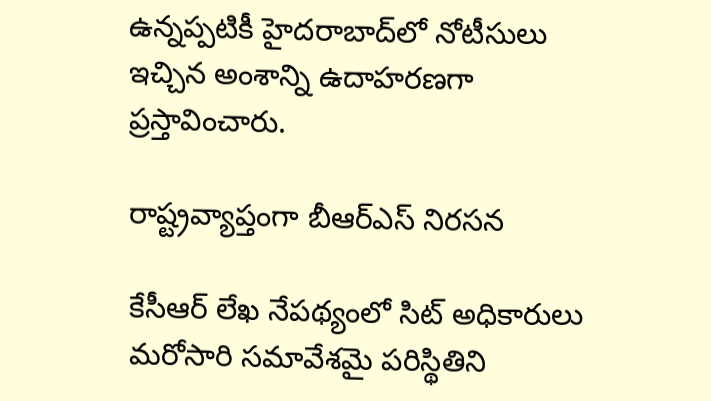ఉన్నప్పటికీ హైదరాబాద్‌లో నోటీసులు ఇచ్చిన అంశాన్ని ఉదాహరణగా ప్రస్తావించారు.

రాష్ట్రవ్యాప్తంగా బీఆర్ఎస్ నిరసన

కేసీఆర్ లేఖ నేపథ్యంలో సిట్ అధికారులు మరోసారి సమావేశమై పరిస్థితిని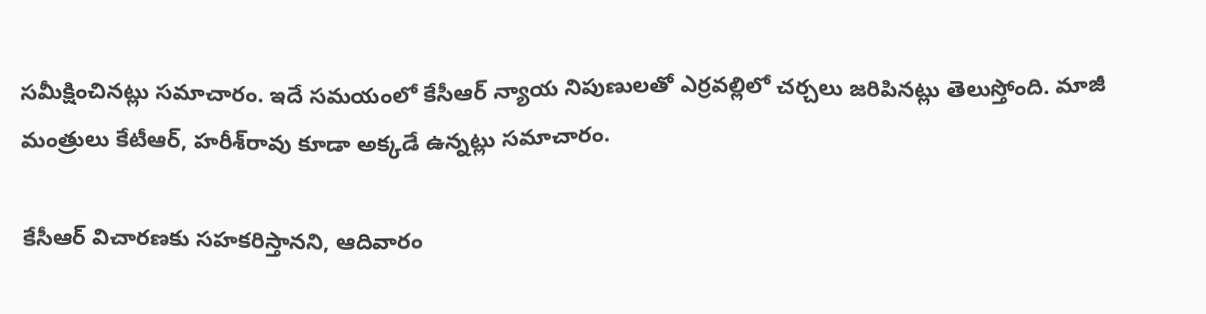సమీక్షించినట్లు సమాచారం. ఇదే సమయంలో కేసీఆర్ న్యాయ నిపుణులతో ఎర్రవల్లిలో చర్చలు జరిపినట్లు తెలుస్తోంది. మాజీ మంత్రులు కేటీఆర్, హరీశ్‌రావు కూడా అక్కడే ఉన్నట్లు సమాచారం.

కేసీఆర్ విచారణకు సహకరిస్తానని, ఆదివారం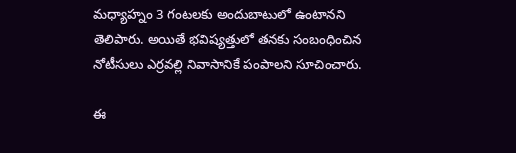మధ్యాహ్నం 3 గంటలకు అందుబాటులో ఉంటానని తెలిపారు. అయితే భవిష్యత్తులో తనకు సంబంధించిన నోటీసులు ఎర్రవల్లి నివాసానికే పంపాలని సూచించారు.

ఈ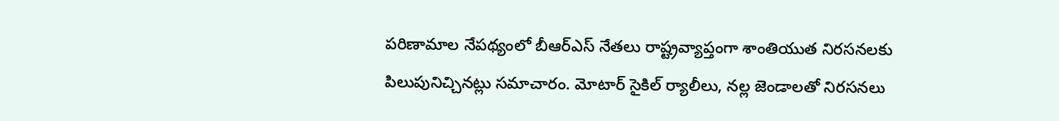పరిణామాల నేపథ్యంలో బీఆర్‌ఎస్ నేతలు రాష్ట్రవ్యాప్తంగా శాంతియుత నిరసనలకు పిలుపునిచ్చినట్లు సమాచారం. మోటార్ సైకిల్ ర్యాలీలు, నల్ల జెండాలతో నిరసనలు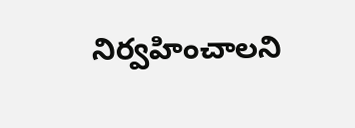నిర్వహించాలని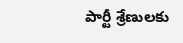పార్టీ శ్రేణులకు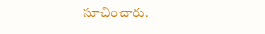సూచించారు.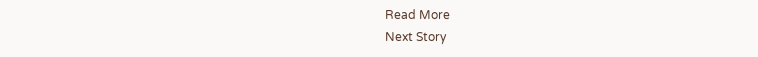Read More
Next Story